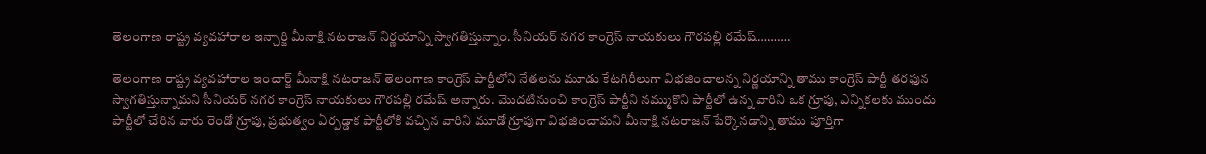తెలంగాణ రాష్ట్ర వ్యవహారాల ఇన్చార్జి మీనాక్షి నటరాజన్ నిర్ణయాన్ని స్వాగతిస్తున్నాం. సీనియర్ నగర కాంగ్రెస్ నాయకులు గౌరపల్లి రమేష్……….

తెలంగాణ రాష్ట్ర వ్యవహారాల ఇంచార్జ్ మీనాక్షి నటరాజన్ తెలంగాణ కాంగ్రెస్ పార్టీలోని నేతలను మూడు కేటగిరీలుగా విభజించాలన్న నిర్ణయాన్ని తాము కాంగ్రెస్ పార్టీ తరఫున స్వాగతిస్తున్నామని సీనియర్ నగర కాంగ్రెస్ నాయకులు గౌరపల్లి రమేష్ అన్నారు. మొదటినుంచి కాంగ్రెస్ పార్టీని నమ్ముకొని పార్టీలో ఉన్న వారిని ఒక గ్రూపు, ఎన్నికలకు ముందు పార్టీలో చేరిన వారు రెండో గ్రూపు, ప్రభుత్వం ఏర్పడ్డాక పార్టీలోకి వచ్చిన వారిని మూడో గ్రూపుగా విభజించామని మీనాక్షి నటరాజన్ పేర్కొనడాన్ని తాము పూర్తిగా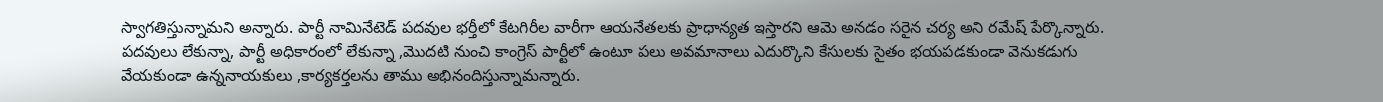స్వాగతిస్తున్నామని అన్నారు. పార్టీ నామినేటెడ్ పదవుల భర్తీలో కేటగిరీల వారీగా ఆయనేతలకు ప్రాధాన్యత ఇస్తారని ఆమె అనడం సరైన చర్య అని రమేష్ పేర్కొన్నారు. పదవులు లేకున్నా, పార్టీ అధికారంలో లేకున్నా ,మొదటి నుంచి కాంగ్రెస్ పార్టీలో ఉంటూ పలు అవమానాలు ఎదుర్కొని కేసులకు సైతం భయపడకుండా వెనుకడుగు వేయకుండా ఉన్ననాయకులు ,కార్యకర్తలను తాము అభినందిస్తున్నామన్నారు.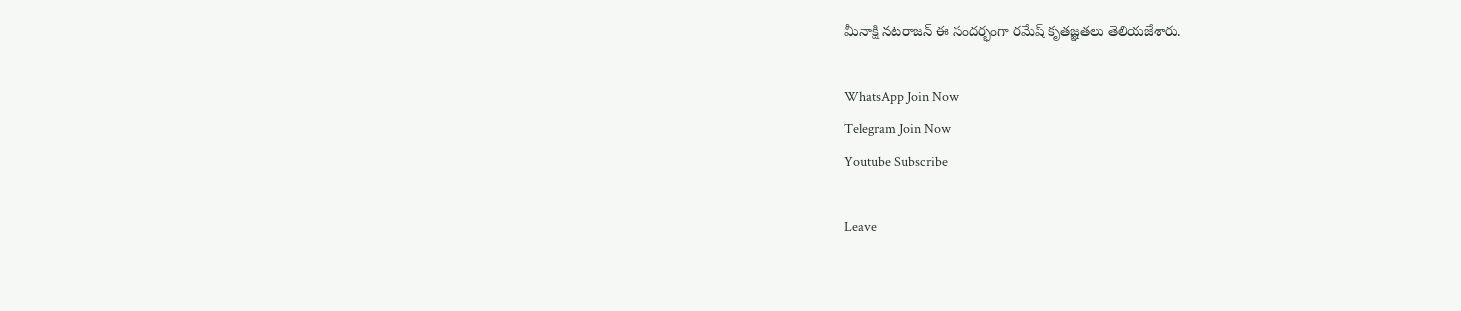మీనాక్షి నటరాజన్ ఈ సందర్భంగా రమేష్ కృతజ్ఞతలు తెలియజేశారు.

WhatsApp Join Now
Telegram Join Now
Youtube Subscribe

Leave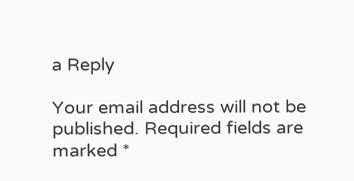a Reply

Your email address will not be published. Required fields are marked *